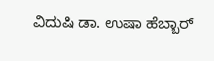ವಿದುಷಿ ಡಾ. ಉಷಾ ಹೆಬ್ಬಾರ್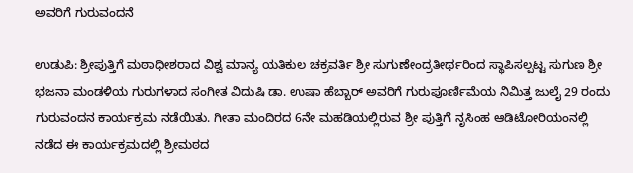ಅವರಿಗೆ ಗುರುವಂದನೆ

ಉಡುಪಿ: ಶ್ರೀಪುತ್ತಿಗೆ ಮಠಾಧೀಶರಾದ ವಿಶ್ವ ಮಾನ್ಯ ಯತಿಕುಲ ಚಕ್ರವರ್ತಿ ಶ್ರೀ ಸುಗುಣೇಂದ್ರತೀರ್ಥರಿಂದ ಸ್ಥಾಪಿಸಲ್ಪಟ್ಟ ಸುಗುಣ ಶ್ರೀ ಭಜನಾ ಮಂಡಳಿಯ ಗುರುಗಳಾದ ಸಂಗೀತ ವಿದುಷಿ ಡಾ. ಉಷಾ ಹೆಬ್ಬಾರ್ ಅವರಿಗೆ ಗುರುಪೂರ್ಣಿಮೆಯ ನಿಮಿತ್ತ ಜುಲೈ 29 ರಂದು ಗುರುವಂದನ ಕಾರ್ಯಕ್ರಮ ನಡೆಯಿತು. ಗೀತಾ ಮಂದಿರದ 6ನೇ ಮಹಡಿಯಲ್ಲಿರುವ ಶ್ರೀ ಪುತ್ತಿಗೆ ನೃಸಿಂಹ ಆಡಿಟೋರಿಯಂನಲ್ಲಿ ನಡೆದ ಈ ಕಾರ್ಯಕ್ರಮದಲ್ಲಿ ಶ್ರೀಮಠದ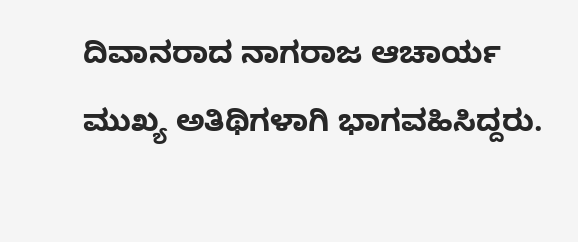ದಿವಾನರಾದ ನಾಗರಾಜ ಆಚಾರ್ಯ ಮುಖ್ಯ ಅತಿಥಿಗಳಾಗಿ ಭಾಗವಹಿಸಿದ್ದರು.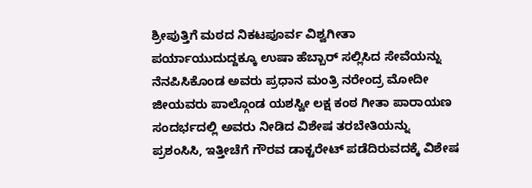ಶ್ರೀಪುತ್ತಿಗೆ ಮಠದ ನಿಕಟಪೂರ್ವ ವಿಶ್ವಗೀತಾ ಪರ್ಯಾಯುದುದ್ದಕ್ಕೂ ಉಷಾ ಹೆಬ್ಬಾರ್ ಸಲ್ಲಿಸಿದ ಸೇವೆಯನ್ನು ನೆನಪಿಸಿಕೊಂಡ ಅವರು ಪ್ರಧಾನ ಮಂತ್ರಿ ನರೇಂದ್ರ ಮೋದೀ ಜೀಯವರು ಪಾಲ್ಗೊಂಡ ಯಶಸ್ವೀ ಲಕ್ಷ ಕಂಠ ಗೀತಾ ಪಾರಾಯಣ ಸಂದರ್ಭದಲ್ಲಿ ಅವರು ನೀಡಿದ ವಿಶೇಷ ತರಬೇತಿಯನ್ನು ಪ್ರಶಂಸಿಸಿ, ಇತ್ತೀಚೆಗೆ ಗೌರವ ಡಾಕ್ಟರೇಟ್ ಪಡೆದಿರುವದಕ್ಕೆ ವಿಶೇಷ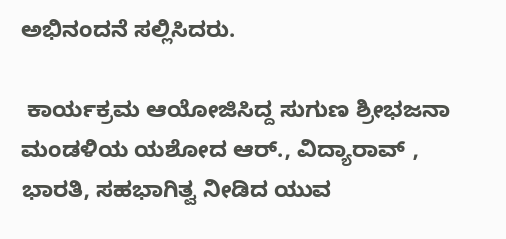ಅಭಿನಂದನೆ ಸಲ್ಲಿಸಿದರು.

 ಕಾರ್ಯಕ್ರಮ ಆಯೋಜಿಸಿದ್ದ ಸುಗುಣ ಶ್ರೀಭಜನಾ ಮಂಡಳಿಯ ಯಶೋದ ಆರ್., ವಿದ್ಯಾರಾವ್ , ಭಾರತಿ, ಸಹಭಾಗಿತ್ವ ನೀಡಿದ ಯುವ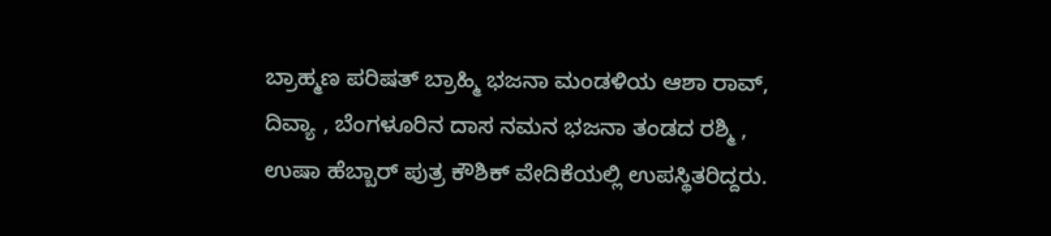ಬ್ರಾಹ್ಮಣ ಪರಿಷತ್ ಬ್ರಾಹ್ಮಿ ಭಜನಾ ಮಂಡಳಿಯ ಆಶಾ ರಾವ್, ದಿವ್ಯಾ , ಬೆಂಗಳೂರಿನ ದಾಸ ನಮನ ಭಜನಾ ತಂಡದ ರಶ್ಮಿ , ಉಷಾ ಹೆಬ್ಬಾರ್ ಪುತ್ರ ಕೌಶಿಕ್ ವೇದಿಕೆಯಲ್ಲಿ ಉಪಸ್ಥಿತರಿದ್ದರು.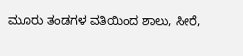ಮೂರು ತಂಡಗಳ ವತಿಯಿಂದ ಶಾಲು, ಸೀರೆ,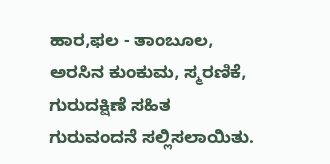ಹಾರ,ಫಲ - ತಾಂಬೂಲ, ಅರಸಿನ ಕುಂಕುಮ, ಸ್ಮರಣಿಕೆ, ಗುರುದಕ್ಷಿಣೆ ಸಹಿತ ಗುರುವಂದನೆ ಸಲ್ಲಿಸಲಾಯಿತು.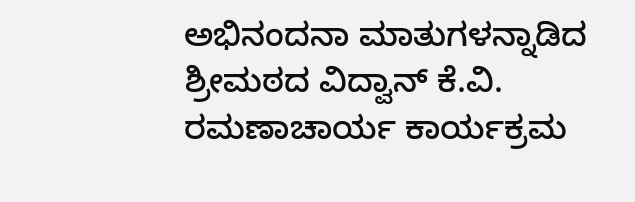ಅಭಿನಂದನಾ ಮಾತುಗಳನ್ನಾಡಿದ ಶ್ರೀಮಠದ ವಿದ್ವಾನ್ ಕೆ.ವಿ. ರಮಣಾಚಾರ್ಯ ಕಾರ್ಯಕ್ರಮ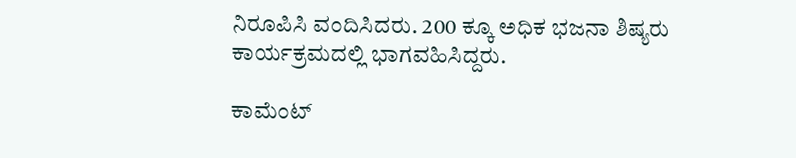ನಿರೂಪಿಸಿ ವಂದಿಸಿದರು. 200 ಕ್ಕೂ ಅಧಿಕ ಭಜನಾ ಶಿಷ್ಯರು ಕಾರ್ಯಕ್ರಮದಲ್ಲಿ ಭಾಗವಹಿಸಿದ್ದರು.

ಕಾಮೆಂಟ್‌‌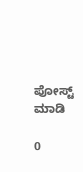ಪೋಸ್ಟ್‌ ಮಾಡಿ

0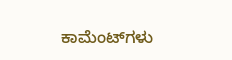ಕಾಮೆಂಟ್‌ಗಳು